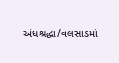અંધશ્રદ્ધા/વલસાડમાં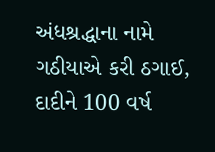અંધશ્રદ્ધાના નામે ગઠીયાએ કરી ઠગાઈ, દાદીને 100 વર્ષ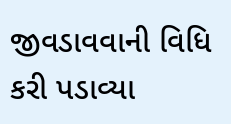જીવડાવવાની વિધિ કરી પડાવ્યા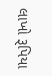લાખો રૂપિયા